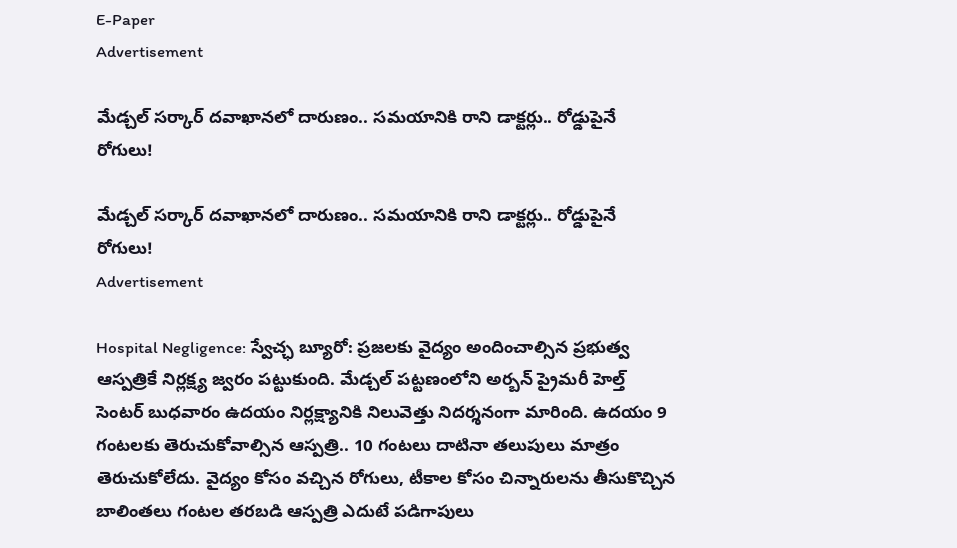E-Paper
Advertisement

మేడ్చల్ సర్కార్ దవాఖానలో దారుణం.. సమయానికి రాని డాక్టర్లు.. రోడ్డుపైనే రోగులు!

మేడ్చల్ సర్కార్ దవాఖానలో దారుణం.. సమయానికి రాని డాక్టర్లు.. రోడ్డుపైనే రోగులు!
Advertisement

Hospital Negligence: స్వేచ్ఛ బ్యూరో: ప్రజలకు వైద్యం అందించాల్సిన ప్రభుత్వ ఆస్పత్రికే నిర్లక్ష్య జ్వరం పట్టుకుంది. మేడ్చల్ పట్టణంలోని అర్బన్ ప్రైమరీ హెల్త్ సెంటర్‌ బుధవారం ఉదయం నిర్లక్ష్యానికి నిలువెత్తు నిదర్శనంగా మారింది. ఉదయం 9 గంటలకు తెరుచుకోవాల్సిన ఆస్పత్రి.. 10 గంటలు దాటినా తలుపులు మాత్రం తెరుచుకోలేదు. వైద్యం కోసం వచ్చిన రోగులు, టీకాల కోసం చిన్నారులను తీసుకొచ్చిన బాలింతలు గంటల తరబడి ఆస్పత్రి ఎదుటే పడిగాపులు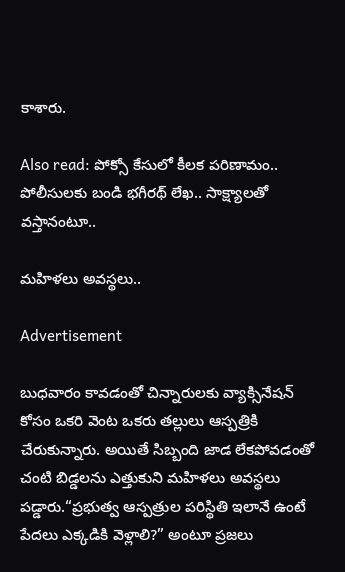కాశారు.

Also read: పోక్సో కేసులో కీలక పరిణామం.. పోలీసులకు బండి భగీరథ్ లేఖ.. సాక్ష్యాలతో వస్తానంటూ..

మహిళలు అవస్థలు..

Advertisement

బుధవారం కావడంతో చిన్నారులకు వ్యాక్సినేషన్‌ కోసం ఒకరి వెంట ఒకరు తల్లులు ఆస్పత్రికి చేరుకున్నారు. అయితే సిబ్బంది జాడ లేకపోవడంతో చంటి బిడ్డలను ఎత్తుకుని మహిళలు అవస్థలు పడ్డారు.“ప్రభుత్వ ఆస్పత్రుల పరిస్థితి ఇలానే ఉంటే పేదలు ఎక్కడికి వెళ్లాలి?” అంటూ ప్రజలు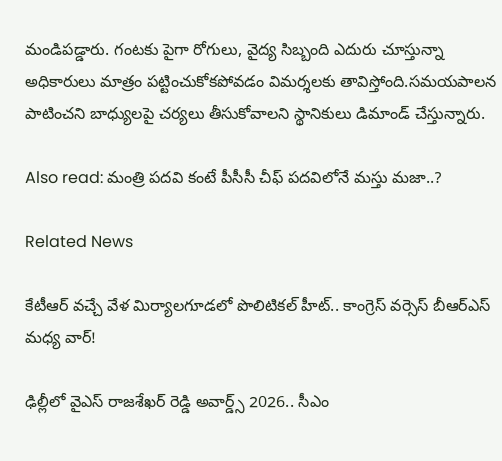మండిపడ్డారు. గంటకు పైగా రోగులు, వైద్య సిబ్బంది ఎదురు చూస్తున్నా అధికారులు మాత్రం పట్టించుకోకపోవడం విమర్శలకు తావిస్తోంది.సమయపాలన పాటించని బాధ్యులపై చర్యలు తీసుకోవాలని స్థానికులు డిమాండ్ చేస్తున్నారు.

Also read: మంత్రి పదవి కంటే పీసీసీ చీఫ్ పదవిలోనే మస్తు మజా..?

Related News

కేటీఆర్ వచ్చే వేళ మిర్యాలగూడలో పొలిటికల్ హీట్.. కాంగ్రెస్ వర్సెస్ బీఆర్ఎస్ మధ్య వార్!

ఢిల్లీలో వైఎస్ రాజశేఖర్ రెడ్డి అవార్డ్స్ 2026.. సీఎం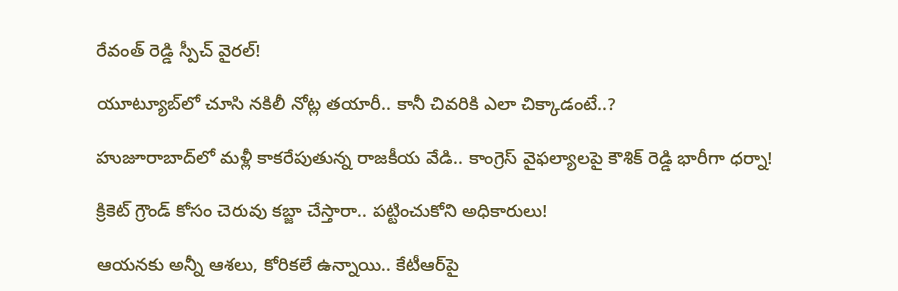రేవంత్ రెడ్డి స్పీచ్ వైరల్!

యూట్యూబ్‌లో చూసి నకిలీ నోట్ల తయారీ.. కానీ చివరికి ఎలా చిక్కాడంటే..?

హుజూరాబాద్‌లో మళ్లీ కాకరేపుతున్న రాజకీయ వేడి.. కాంగ్రెస్ వైఫల్యాలపై కౌశిక్ రెడ్డి భారీగా ధర్నా!

క్రికెట్ గ్రౌండ్ కోసం చెరువు కబ్జా చేస్తారా.. పట్టించుకోని అధికారులు!

ఆయనకు అన్నీ ఆశలు, కోరికలే ఉన్నాయి.. కేటీఆర్‌పై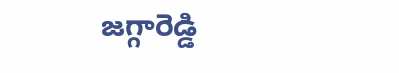జగ్గారెడ్డి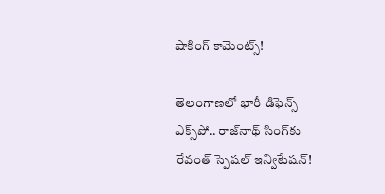షాకింగ్ కామెంట్స్!

తెలంగాణలో భారీ డిఫెన్స్ ఎక్స్‌పో.. రాజ్‌నాథ్ సింగ్‌కు రేవంత్ స్పెషల్ ఇన్విటేషన్!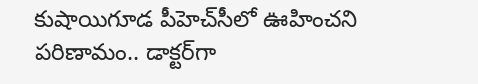కుషాయిగూడ పీహెచ్‌సీలో ఊహించని పరిణామం.. డాక్టర్‌గా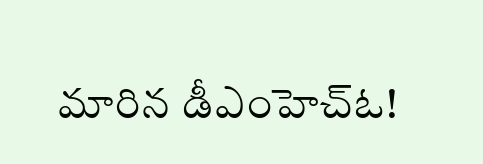మారిన డీఎంహెచ్‌ఓ!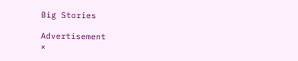Big Stories

Advertisement
×